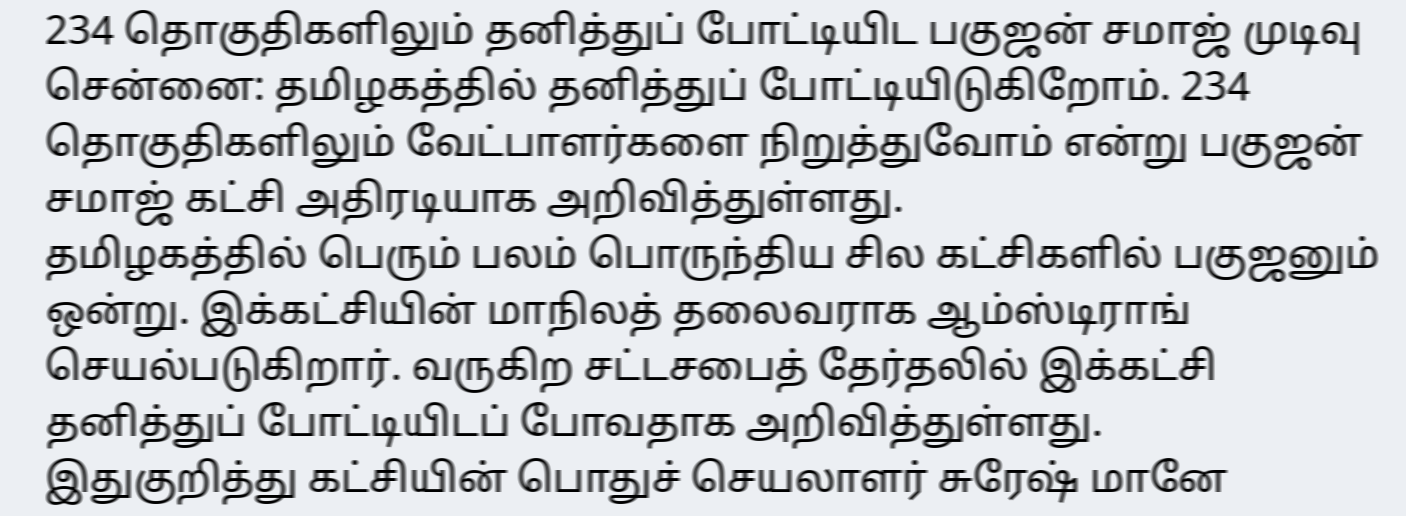234 தொகுதிகளிலும் தனித்துப் போட்டியிட பகுஜன் சமாஜ் முடிவு
சென்னை: தமிழகத்தில் தனித்துப் போட்டியிடுகிறோம். 234 தொகுதிகளிலும் வேட்பாளர்களை நிறுத்துவோம் என்று பகுஜன் சமாஜ் கட்சி அதிரடியாக அறிவித்துள்ளது.
தமிழகத்தில் பெரும் பலம் பொருந்திய சில கட்சிகளில் பகுஜனும் ஒன்று. இக்கட்சியின் மாநிலத் தலைவராக ஆம்ஸ்டிராங் செயல்படுகிறார். வருகிற சட்டசபைத் தேர்தலில் இக்கட்சி தனித்துப் போட்டியிடப் போவதாக அறிவித்துள்ளது.
இதுகுறித்து கட்சியின் பொதுச் செயலாளர் சுரேஷ் மானே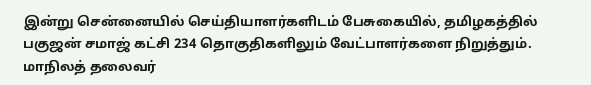இன்று சென்னையில் செய்தியாளர்களிடம் பேசுகையில், தமிழகத்தில் பகுஜன் சமாஜ் கட்சி 234 தொகுதிகளிலும் வேட்பாளர்களை நிறுத்தும். மாநிலத் தலைவர்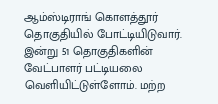ஆம்ஸ்டிராங் கொளத்தூர் தொகுதியில் போட்டியிடுவார்.
இன்று 51 தொகுதிகளின் வேட்பாளர் பட்டியலை வெளியிட்டுள்ளோம். மற்ற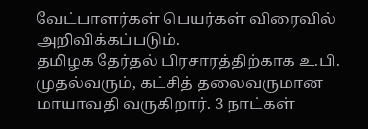வேட்பாளர்கள் பெயர்கள் விரைவில் அறிவிக்கப்படும்.
தமிழக தேர்தல் பிரசாரத்திற்காக உ.பி. முதல்வரும், கட்சித் தலைவருமான மாயாவதி வருகிறார். 3 நாட்கள்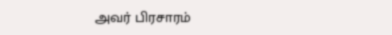அவர் பிரசாரம்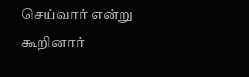செய்வார் என்று கூறினார்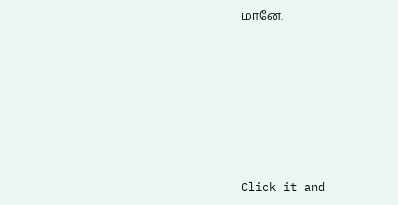மானே.












Click it and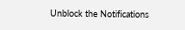Unblock the Notifications